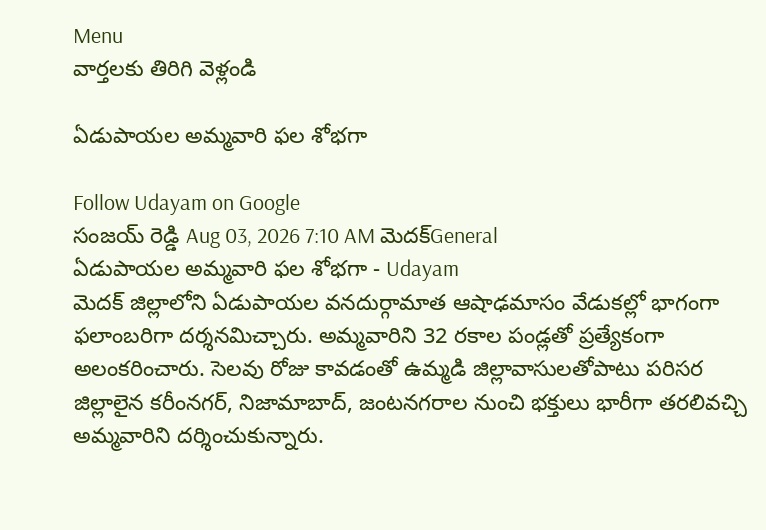Menu
వార్తలకు తిరిగి వెళ్లండి

ఏడుపాయల అమ్మవారి ఫల శోభగా

Follow Udayam on Google
సంజయ్ రెడ్డి Aug 03, 2026 7:10 AM మెదక్General
ఏడుపాయల అమ్మవారి ఫల శోభగా - Udayam
మెదక్‌ జిల్లాలోని ఏడుపాయల వనదుర్గామాత ఆషాఢమాసం వేడుకల్లో భాగంగా ఫలాంబరిగా దర్శనమిచ్చారు. అమ్మవారిని 32 రకాల పండ్లతో ప్రత్యేకంగా అలంకరించారు. సెలవు రోజు కావడంతో ఉమ్మడి జిల్లావాసులతోపాటు పరిసర జిల్లాలైన కరీంనగర్, నిజామాబాద్, జంటనగరాల నుంచి భక్తులు భారీగా తరలివచ్చి అమ్మవారిని దర్శించుకున్నారు.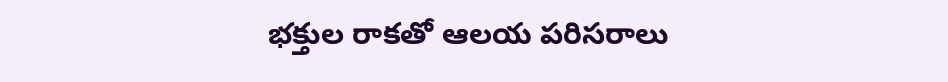భక్తుల రాకతో ఆలయ పరిసరాలు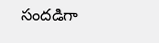సందడిగా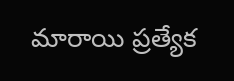మారాయి ప్రత్యేక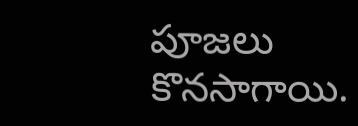పూజలు కొనసాగాయి.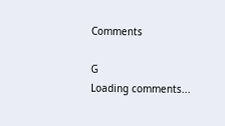Comments

G
Loading comments...